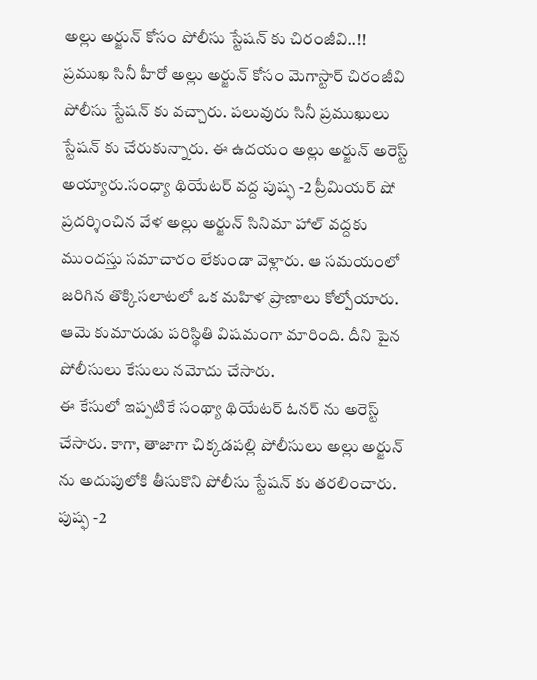అల్లు అర్జున్ కోసం పోలీసు స్టేషన్ కు చిరంజీవి..!!
ప్రముఖ సినీ హీరో అల్లు అర్జున్ కోసం మెగాస్టార్ చిరంజీవి పోలీసు స్టేషన్ కు వచ్చారు. పలువురు సినీ ప్రముఖులు స్టేషన్ కు చేరుకున్నారు. ఈ ఉదయం అల్లు అర్జున్ అరెస్ట్ అయ్యారు.సంధ్యా థియేటర్ వద్ద పుష్ఫ -2 ప్రీమియర్ షో ప్రదర్శించిన వేళ అల్లు అర్జున్ సినిమా హాల్ వద్దకు ముందస్తు సమాచారం లేకుండా వెళ్లారు. ఆ సమయంలో జరిగిన తొక్కిసలాటలో ఒక మహిళ ప్రాణాలు కోల్పోయారు. ఆమె కుమారుడు పరిస్థితి విషమంగా మారింది. దీని పైన పోలీసులు కేసులు నమోదు చేసారు.
ఈ కేసులో ఇప్పటికే సంథ్యా థియేటర్ ఓనర్ ను అరెస్ట్ చేసారు. కాగా, తాజాగా చిక్కడపల్లి పోలీసులు అల్లు అర్జున్ ను అదుపులోకి తీసుకొని పోలీసు స్టేషన్ కు తరలించారు. పుష్ఫ -2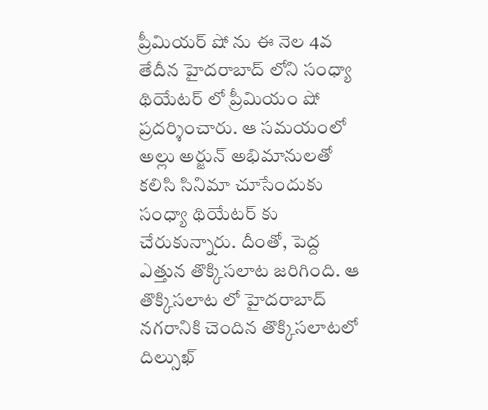ప్రీమియర్ షో ను ఈ నెల 4వ తేదీన హైదరాబాద్ లోని సంధ్యా థియేటర్ లో ప్రీమియం షో ప్రదర్శించారు. ఆ సమయంలో అల్లు అర్జున్ అభిమానులతో కలిసి సినిమా చూసేందుకు సంధ్యా థియేటర్ కు చేరుకున్నారు. దీంతో, పెద్ద ఎత్తున తొక్కిసలాట జరిగింది. ఆ తొక్కిసలాట లో హైదరాబాద్ నగరానికి చెందిన తొక్కిసలాటలో దిల్సుఖ్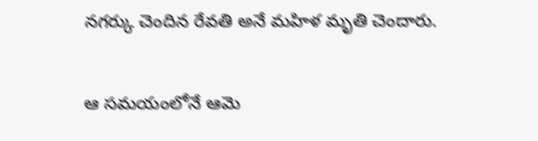నగర్కు చెందిన రేవతి అనే మహిళ మృతి చెందారు.

ఆ సమయంలోనే ఆమె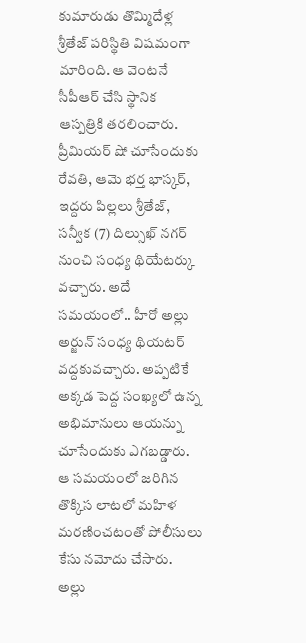కుమారుడు తొమ్మిదేళ్ల శ్రీతేజ్ పరిస్థితి విషమంగా మారింది. ఆ వెంటనే సీపీఆర్ చేసి స్థానిక ఆస్పత్రికి తరలించారు. ప్రీమియర్ షో చూసేందుకు రేవతి, ఆమె భర్త భాస్కర్, ఇద్దరు పిల్లలు శ్రీతేజ్, సన్వీక (7) దిల్సుఖ్ నగర్ నుంచి సంధ్య థియేటర్కు వచ్చారు. అదే సమయంలో.. హీరో అల్లు అర్జున్ సంధ్య థియటర్ వద్దకువచ్చారు. అప్పటికే అక్కడ పెద్ద సంఖ్యలో ఉన్న అభిమానులు ఆయన్ను చూసేందుకు ఎగబడ్డారు. ఆ సమయంలో జరిగిన తొక్కిస లాటలో మహిళ మరణించటంతో పోలీసులు కేసు నమోదు చేసారు.
అల్లు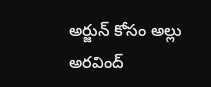అర్జున్ కోసం అల్లు అరవింద్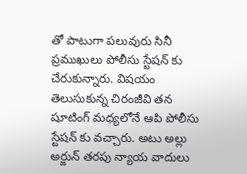తో పాటుగా పలువురు సినీ ప్రముఖులు పోలీసు స్టేషన్ కు చేరుకున్నారు. విషయం తెలుసుకున్న చిరంజీవి తన షూటింగ్ మధ్యలోనే ఆపి పోలీసు స్టేషన్ కు వచ్చారు. అటు అల్లు అర్జున్ తరపు న్యాయ వాదులు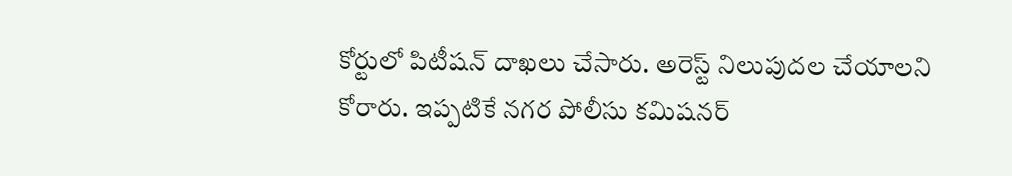కోర్టులో పిటీషన్ దాఖలు చేసారు. అరెస్ట్ నిలుపుదల చేయాలని కోరారు. ఇప్పటికే నగర పోలీసు కమిషనర్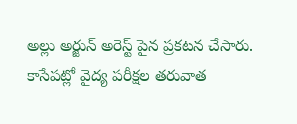అల్లు అర్జున్ అరెస్ట్ పైన ప్రకటన చేసారు. కాసేపట్లో వైద్య పరీక్షల తరువాత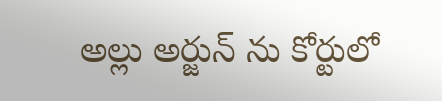అల్లు అర్జున్ ను కోర్టులో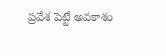ప్రవేశ పెట్టే అవకాశం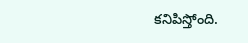కనిపిస్తోంది.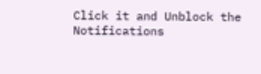Click it and Unblock the Notifications